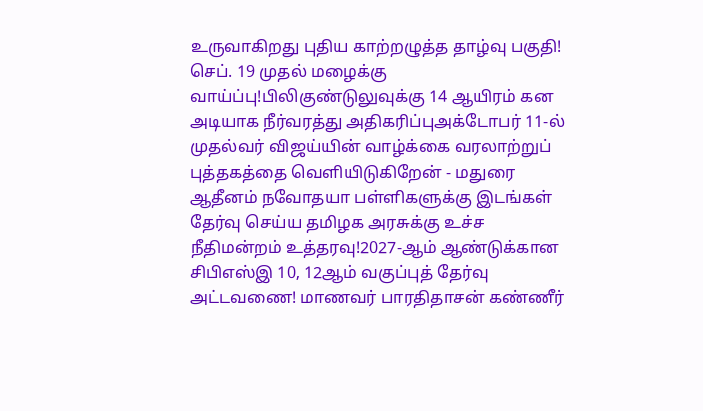உருவாகிறது புதிய காற்றழுத்த தாழ்வு பகுதி! செப். 19 முதல் மழைக்கு வாய்ப்பு!பிலிகுண்டுலுவுக்கு 14 ஆயிரம் கன அடியாக நீர்வரத்து அதிகரிப்புஅக்டோபர் 11-ல் முதல்வர் விஜய்யின் வாழ்க்கை வரலாற்றுப் புத்தகத்தை வெளியிடுகிறேன் - மதுரை ஆதீனம் நவோதயா பள்ளிகளுக்கு இடங்கள் தேர்வு செய்ய தமிழக அரசுக்கு உச்ச நீதிமன்றம் உத்தரவு!2027-ஆம் ஆண்டுக்கான சிபிஎஸ்இ 10, 12ஆம் வகுப்புத் தேர்வு அட்டவணை! மாணவர் பாரதிதாசன் கண்ணீர்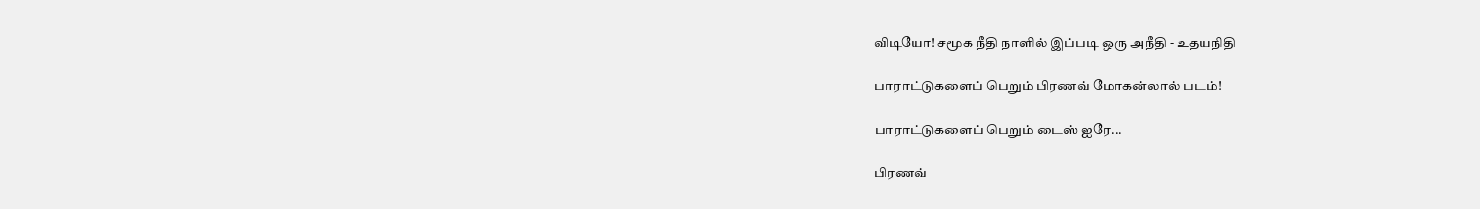விடியோ! சமூக நீதி நாளில் இப்படி ஒரு அநீதி - உதயநிதி

பாராட்டுகளைப் பெறும் பிரணவ் மோகன்லால் படம்!

பாராட்டுகளைப் பெறும் டைஸ் ஐரே...

பிரணவ்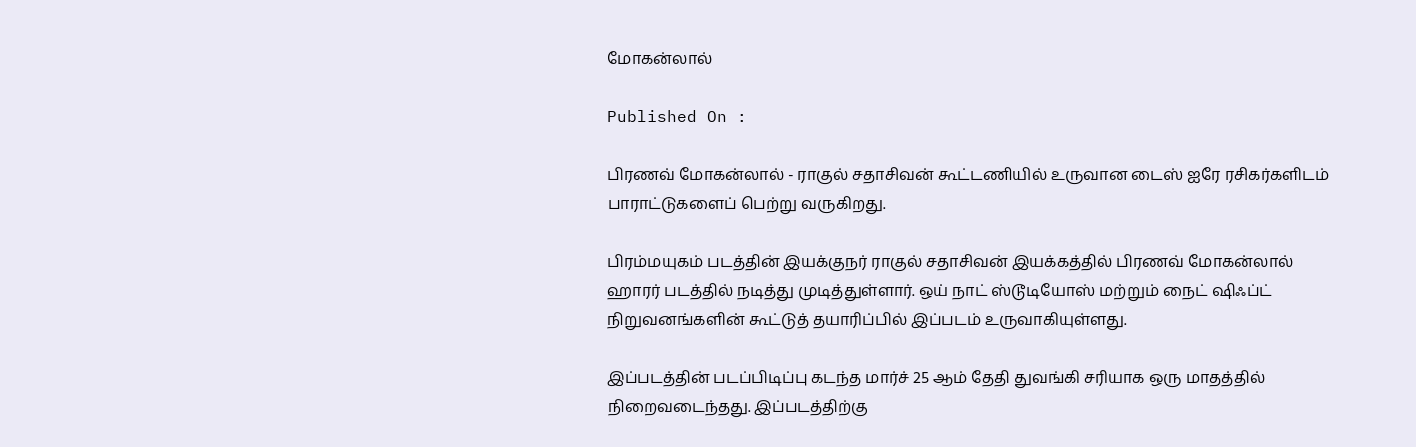மோகன்லால்

Published On :

பிரணவ் மோகன்லால் - ராகுல் சதாசிவன் கூட்டணியில் உருவான டைஸ் ஐரே ரசிகர்களிடம் பாராட்டுகளைப் பெற்று வருகிறது.

பிரம்மயுகம் படத்தின் இயக்குநர் ராகுல் சதாசிவன் இயக்கத்தில் பிரணவ் மோகன்லால் ஹாரர் படத்தில் நடித்து முடித்துள்ளார். ஒய் நாட் ஸ்டூடியோஸ் மற்றும் நைட் ஷிஃப்ட் நிறுவனங்களின் கூட்டுத் தயாரிப்பில் இப்படம் உருவாகியுள்ளது.

இப்படத்தின் படப்பிடிப்பு கடந்த மார்ச் 25 ஆம் தேதி துவங்கி சரியாக ஒரு மாதத்தில் நிறைவடைந்தது. இப்படத்திற்கு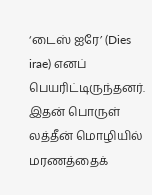‘டைஸ் ஐரே’ (Dies irae) எனப் பெயரிட்டிருந்தனர். இதன் பொருள் லத்தீன் மொழியில் மரணத்தைக்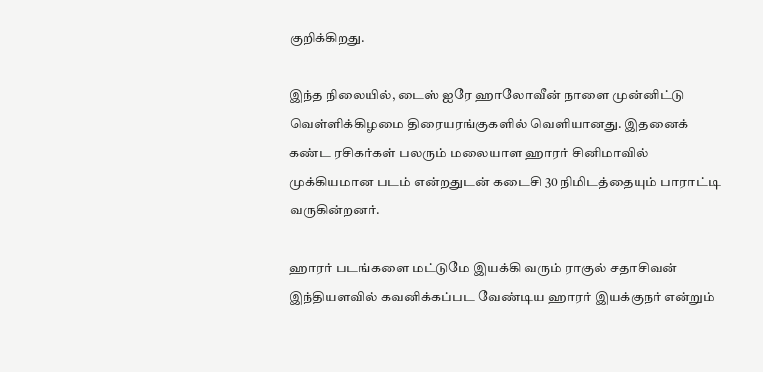குறிக்கிறது.

இந்த நிலையில், டைஸ் ஐரே ஹாலோவீன் நாளை முன்னிட்டு வெள்ளிக்கிழமை திரையரங்குகளில் வெளியானது. இதனைக் கண்ட ரசிகர்கள் பலரும் மலையாள ஹாரர் சினிமாவில் முக்கியமான படம் என்றதுடன் கடைசி 30 நிமிடத்தையும் பாராட்டி வருகின்றனர்.

ஹாரர் படங்களை மட்டுமே இயக்கி வரும் ராகுல் சதாசிவன் இந்தியளவில் கவனிக்கப்பட வேண்டிய ஹாரர் இயக்குநர் என்றும்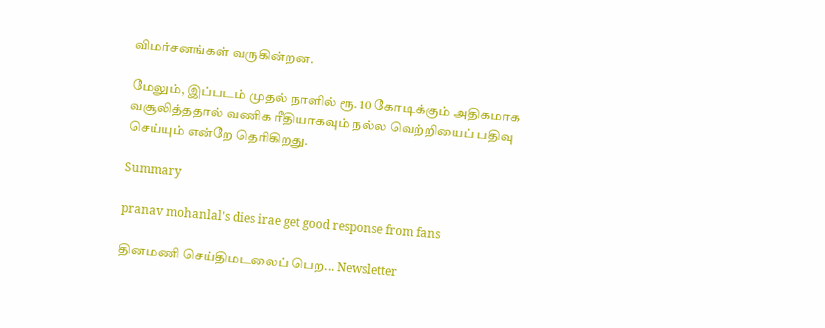விமர்சனங்கள் வருகின்றன.

மேலும், இப்படம் முதல் நாளில் ரூ. 10 கோடிக்கும் அதிகமாக வசூலித்ததால் வணிக ரீதியாகவும் நல்ல வெற்றியைப் பதிவு செய்யும் என்றே தெரிகிறது.

Summary

pranav mohanlal's dies irae get good response from fans

தினமணி செய்திமடலைப் பெற... Newsletter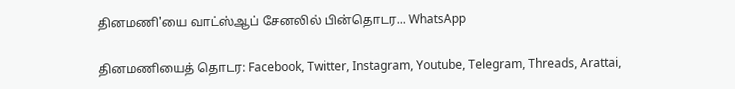தினமணி'யை வாட்ஸ்ஆப் சேனலில் பின்தொடர... WhatsApp

தினமணியைத் தொடர: Facebook, Twitter, Instagram, Youtube, Telegram, Threads, Arattai,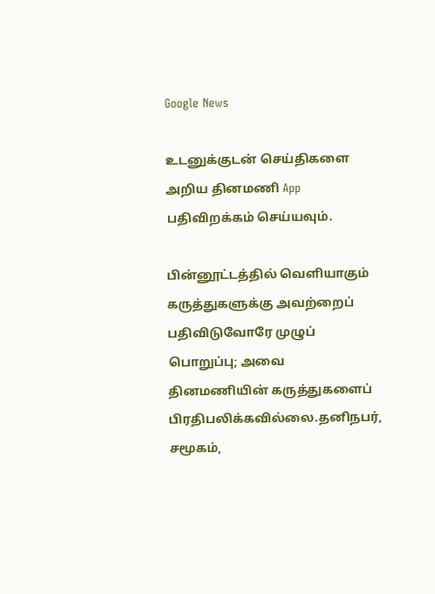Google News

உடனுக்குடன் செய்திகளை அறிய தினமணி App பதிவிறக்கம் செய்யவும்.

பின்னூட்டத்தில் வெளியாகும் கருத்துகளுக்கு அவற்றைப் பதிவிடுவோரே முழுப் பொறுப்பு; அவை தினமணியின் கருத்துகளைப் பிரதிபலிக்கவில்லை.தனிநபர், சமூகம்,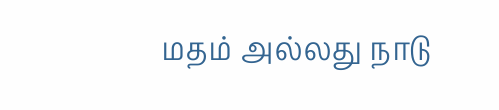மதம் அல்லது நாடு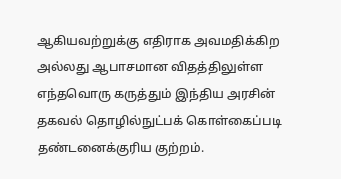ஆகியவற்றுக்கு எதிராக அவமதிக்கிற அல்லது ஆபாசமான விதத்திலுள்ள எந்தவொரு கருத்தும் இந்திய அரசின் தகவல் தொழில்நுட்பக் கொள்கைப்படி தண்டனைக்குரிய குற்றம்.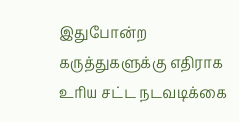இதுபோன்ற கருத்துகளுக்கு எதிராக உரிய சட்ட நடவடிக்கை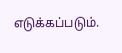எடுக்கப்படும்.